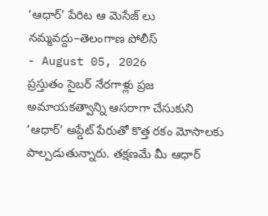‘ఆధార్’ పేరిట ఆ మెసేజ్ లు నమ్మవద్దు–తెలంగాణ పోలీస్
- August 05, 2026
ప్రస్తుతం సైబర్ నేరగాళ్లు ప్రజ అమాయకత్వాన్ని ఆసరాగా చేసుకుని ‘ఆధార్’ అప్డేట్ పేరుతో కొత్త రకం మోసాలకు పాల్పడుతున్నారు. తక్షణమే మీ ఆధార్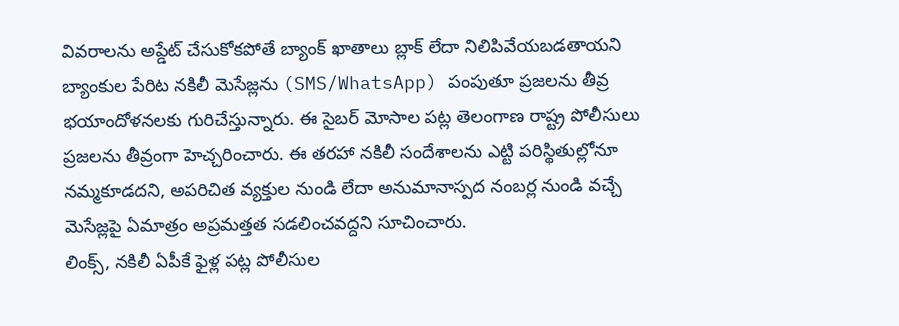వివరాలను అప్డేట్ చేసుకోకపోతే బ్యాంక్ ఖాతాలు బ్లాక్ లేదా నిలిపివేయబడతాయని బ్యాంకుల పేరిట నకిలీ మెసేజ్లను (SMS/WhatsApp) పంపుతూ ప్రజలను తీవ్ర భయాందోళనలకు గురిచేస్తున్నారు. ఈ సైబర్ మోసాల పట్ల తెలంగాణ రాష్ట్ర పోలీసులు ప్రజలను తీవ్రంగా హెచ్చరించారు. ఈ తరహా నకిలీ సందేశాలను ఎట్టి పరిస్థితుల్లోనూ నమ్మకూడదని, అపరిచిత వ్యక్తుల నుండి లేదా అనుమానాస్పద నంబర్ల నుండి వచ్చే మెసేజ్లపై ఏమాత్రం అప్రమత్తత సడలించవద్దని సూచించారు.
లింక్స్, నకిలీ ఏపీకే ఫైళ్ల పట్ల పోలీసుల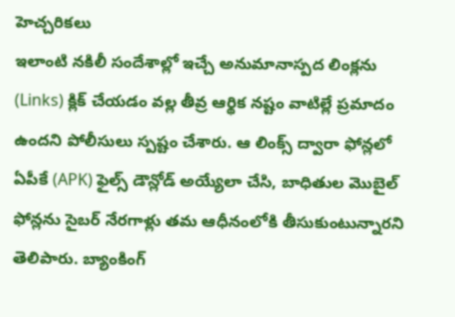హెచ్చరికలు
ఇలాంటి నకిలీ సందేశాల్లో ఇచ్చే అనుమానాస్పద లింక్లను (Links) క్లిక్ చేయడం వల్ల తీవ్ర ఆర్థిక నష్టం వాటిల్లే ప్రమాదం ఉందని పోలీసులు స్పష్టం చేశారు. ఆ లింక్స్ ద్వారా ఫోన్లలో ఏపీకే (APK) ఫైల్స్ డౌన్లోడ్ అయ్యేలా చేసి, బాధితుల మొబైల్ ఫోన్లను సైబర్ నేరగాళ్లు తమ ఆధీనంలోకి తీసుకుంటున్నారని తెలిపారు. బ్యాంకింగ్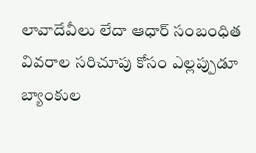లావాదేవీలు లేదా ఆధార్ సంబంధిత వివరాల సరిచూపు కోసం ఎల్లప్పుడూ బ్యాంకుల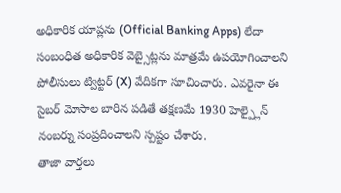అధికారిక యాప్లను (Official Banking Apps) లేదా సంబంధిత అధికారిక వెబ్సైట్లను మాత్రమే ఉపయోగించాలని పోలీసులు ట్విట్టర్ (X) వేదికగా సూచించారు. ఎవరైనా ఈ సైబర్ మోసాల బారిన పడితే తక్షణమే 1930 హెల్ప్లైన్ నంబర్ను సంప్రదించాలని స్పష్టం చేశారు.
తాజా వార్తలు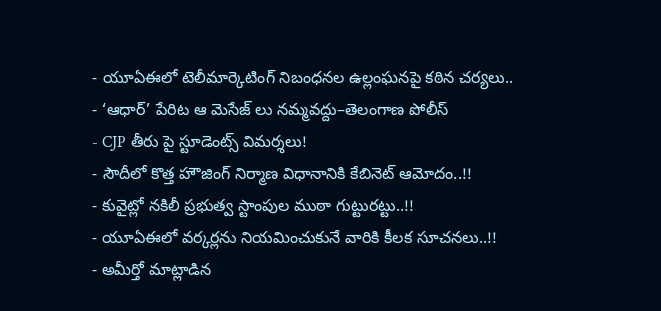- యూఏఈలో టెలీమార్కెటింగ్ నిబంధనల ఉల్లంఘనపై కఠిన చర్యలు..
- ‘ఆధార్’ పేరిట ఆ మెసేజ్ లు నమ్మవద్దు–తెలంగాణ పోలీస్
- CJP తీరు పై స్టూడెంట్స్ విమర్శలు!
- సౌదీలో కొత్త హౌజింగ్ నిర్మాణ విధానానికి కేబినెట్ ఆమోదం..!!
- కువైట్లో నకిలీ ప్రభుత్వ స్టాంపుల ముఠా గుట్టురట్టు..!!
- యూఏఈలో వర్కర్లను నియమించుకునే వారికి కీలక సూచనలు..!!
- అమీర్తో మాట్లాడిన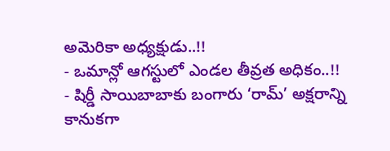అమెరికా అధ్యక్షుడు..!!
- ఒమాన్లో ఆగస్టులో ఎండల తీవ్రత అధికం..!!
- షిర్డీ సాయిబాబాకు బంగారు ‘రామ్’ అక్షరాన్ని కానుకగా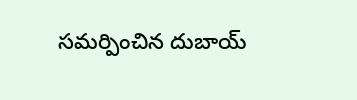సమర్పించిన దుబాయ్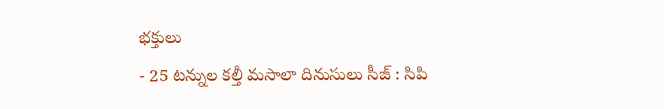భక్తులు
- 25 టన్నుల కల్తీ మసాలా దినుసులు సీజ్ : సిపి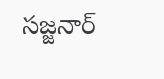సజ్జనార్